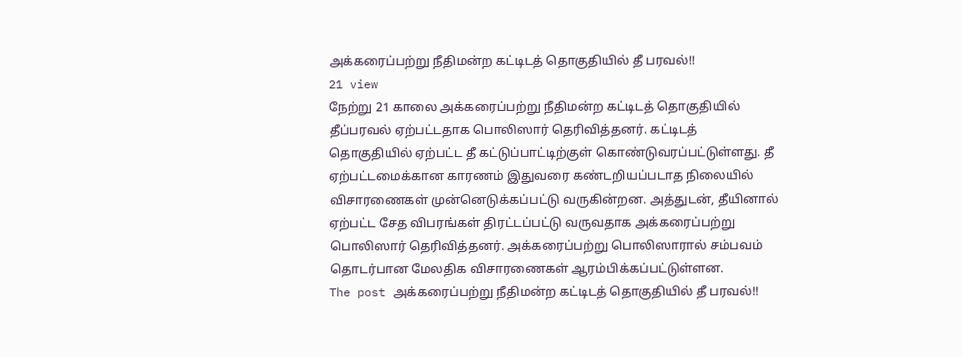அக்கரைப்பற்று நீதிமன்ற கட்டிடத் தொகுதியில் தீ பரவல்!!
21 view
நேற்று 21 காலை அக்கரைப்பற்று நீதிமன்ற கட்டிடத் தொகுதியில் தீப்பரவல் ஏற்பட்டதாக பொலிஸார் தெரிவித்தனர். கட்டிடத் தொகுதியில் ஏற்பட்ட தீ கட்டுப்பாட்டிற்குள் கொண்டுவரப்பட்டுள்ளது. தீ ஏற்பட்டமைக்கான காரணம் இதுவரை கண்டறியப்படாத நிலையில் விசாரணைகள் முன்னெடுக்கப்பட்டு வருகின்றன. அத்துடன், தீயினால் ஏற்பட்ட சேத விபரங்கள் திரட்டப்பட்டு வருவதாக அக்கரைப்பற்று பொலிஸார் தெரிவித்தனர். அக்கரைப்பற்று பொலிஸாரால் சம்பவம் தொடர்பான மேலதிக விசாரணைகள் ஆரம்பிக்கப்பட்டுள்ளன.
The post அக்கரைப்பற்று நீதிமன்ற கட்டிடத் தொகுதியில் தீ பரவல்!!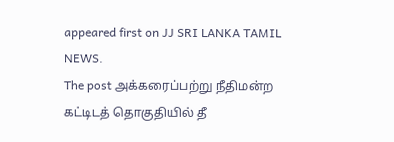appeared first on JJ SRI LANKA TAMIL NEWS.
The post அக்கரைப்பற்று நீதிமன்ற கட்டிடத் தொகுதியில் தீ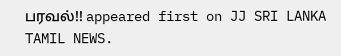பரவல்!! appeared first on JJ SRI LANKA TAMIL NEWS.